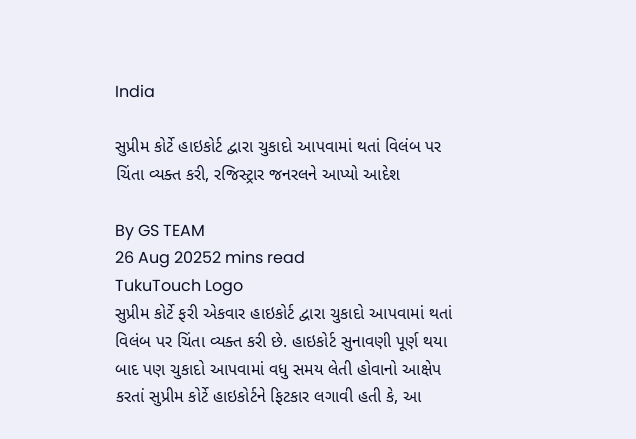India

સુપ્રીમ કોર્ટે હાઇકોર્ટ દ્વારા ચુકાદો આપવામાં થતાં વિલંબ પર ચિંતા વ્યક્ત કરી, રજિસ્ટ્રાર જનરલને આપ્યો આદેશ

By GS TEAM
26 Aug 20252 mins read
TukuTouch Logo
સુપ્રીમ કોર્ટે ફરી એકવાર હાઇકોર્ટ દ્વારા ચુકાદો આપવામાં થતાં વિલંબ પર ચિંતા વ્યક્ત કરી છે. હાઇકોર્ટ સુનાવણી પૂર્ણ થયા બાદ પણ ચુકાદો આપવામાં વધુ સમય લેતી હોવાનો આક્ષેપ કરતાં સુપ્રીમ કોર્ટે હાઇકોર્ટને ફિટકાર લગાવી હતી કે, આ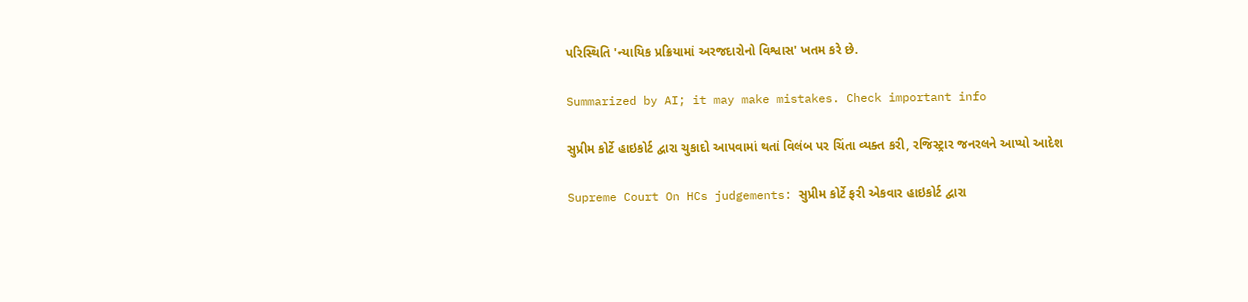પરિસ્થિતિ 'ન્યાયિક પ્રક્રિયામાં અરજદારોનો વિશ્વાસ' ખતમ કરે છે.

Summarized by AI; it may make mistakes. Check important info

સુપ્રીમ કોર્ટે હાઇકોર્ટ દ્વારા ચુકાદો આપવામાં થતાં વિલંબ પર ચિંતા વ્યક્ત કરી, રજિસ્ટ્રાર જનરલને આપ્યો આદેશ

Supreme Court On HCs judgements: સુપ્રીમ કોર્ટે ફરી એકવાર હાઇકોર્ટ દ્વારા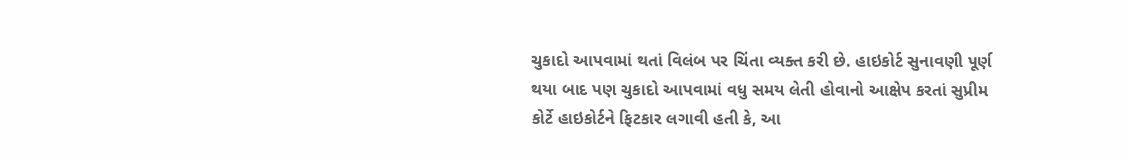ચુકાદો આપવામાં થતાં વિલંબ પર ચિંતા વ્યક્ત કરી છે. હાઇકોર્ટ સુનાવણી પૂર્ણ થયા બાદ પણ ચુકાદો આપવામાં વધુ સમય લેતી હોવાનો આક્ષેપ કરતાં સુપ્રીમ કોર્ટે હાઇકોર્ટને ફિટકાર લગાવી હતી કે, આ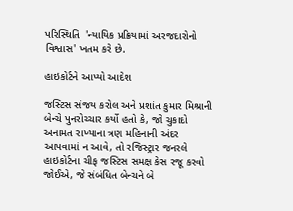પરિસ્થિતિ  'ન્યાયિક પ્રક્રિયામાં અરજદારોનો વિશ્વાસ' ખતમ કરે છે.

હાઇકોર્ટને આપ્યો આદેશ

જસ્ટિસ સંજય કરોલ અને પ્રશાંત કુમાર મિશ્રાની બેન્ચે પુનરોચ્ચાર કર્યો હતો કે, જો ચુકાદો અનામત રાખ્યાના ત્રણ મહિનાની અંદર આપવામાં ન આવે, તો રજિસ્ટ્રાર જનરલે હાઇકોર્ટના ચીફ જસ્ટિસ સમક્ષ કેસ રજૂ કરવો જોઈએ, જે સંબંધિત બેન્ચને બે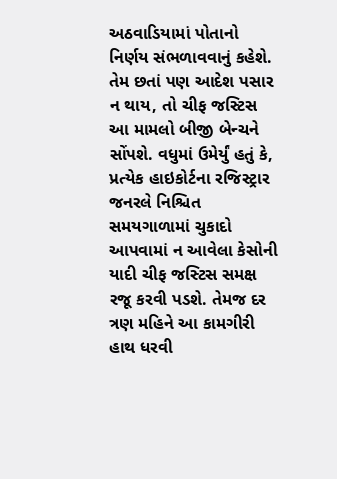અઠવાડિયામાં પોતાનો નિર્ણય સંભળાવવાનું કહેશે. તેમ છતાં પણ આદેશ પસાર ન થાય, તો ચીફ જસ્ટિસ આ મામલો બીજી બેન્ચને સોંપશે. વધુમાં ઉમેર્યું હતું કે, પ્રત્યેક હાઇકોર્ટના રજિસ્ટ્રાર જનરલે નિશ્ચિત સમયગાળામાં ચુકાદો આપવામાં ન આવેલા કેસોની યાદી ચીફ જસ્ટિસ સમક્ષ રજૂ કરવી પડશે. તેમજ દર ત્રણ મહિને આ કામગીરી હાથ ધરવી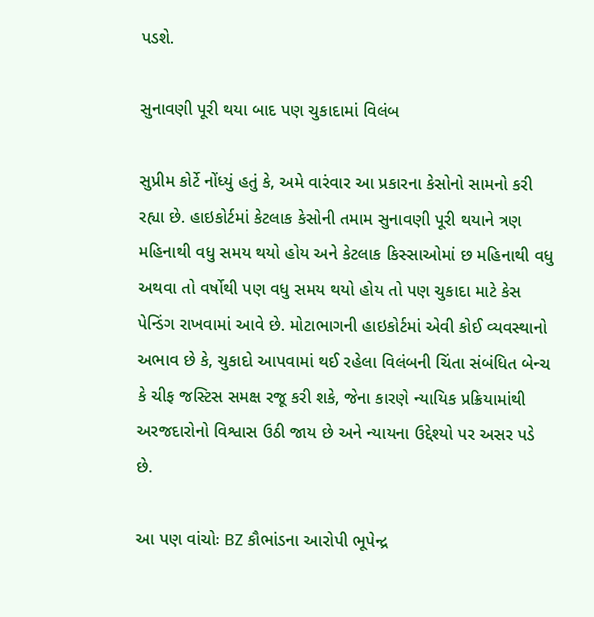પડશે.

સુનાવણી પૂરી થયા બાદ પણ ચુકાદામાં વિલંબ

સુપ્રીમ કોર્ટે નોંધ્યું હતું કે, અમે વારંવાર આ પ્રકારના કેસોનો સામનો કરી રહ્યા છે. હાઇકોર્ટમાં કેટલાક કેસોની તમામ સુનાવણી પૂરી થયાને ત્રણ મહિનાથી વધુ સમય થયો હોય અને કેટલાક કિસ્સાઓમાં છ મહિનાથી વધુ અથવા તો વર્ષોથી પણ વધુ સમય થયો હોય તો પણ ચુકાદા માટે કેસ પેન્ડિંગ રાખવામાં આવે છે. મોટાભાગની હાઇકોર્ટમાં એવી કોઈ વ્યવસ્થાનો અભાવ છે કે, ચુકાદો આપવામાં થઈ રહેલા વિલંબની ચિંતા સંબંધિત બેન્ચ કે ચીફ જસ્ટિસ સમક્ષ રજૂ કરી શકે, જેના કારણે ન્યાયિક પ્રક્રિયામાંથી અરજદારોનો વિશ્વાસ ઉઠી જાય છે અને ન્યાયના ઉદ્દેશ્યો પર અસર પડે છે.

આ પણ વાંચોઃ BZ કૌભાંડના આરોપી ભૂપેન્દ્ર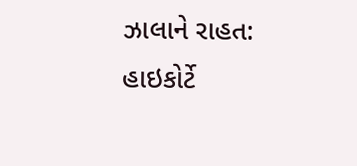ઝાલાને રાહત: હાઇકોર્ટે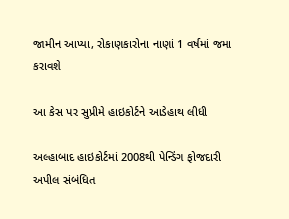જામીન આપ્યા, રોકાણકારોના નાણાં 1 વર્ષમાં જમા કરાવશે

આ કેસ પર સુપ્રીમે હાઇકોર્ટને આડેહાથ લીધી

અલ્હાબાદ હાઇકોર્ટમાં 2008થી પેન્ડિંગ ફોજદારી અપીલ સંબંધિત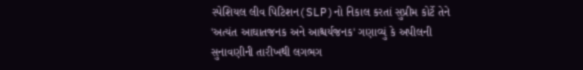સ્પેશિયલ લીવ પિટિશન(SLP)નો નિકાલ કરતાં સુપ્રીમ કોર્ટે તેને 'અત્યંત આઘાતજનક અને આશ્ચર્યજનક' ગણાવ્યું કે અપીલની સુનાવણીની તારીખથી લગભગ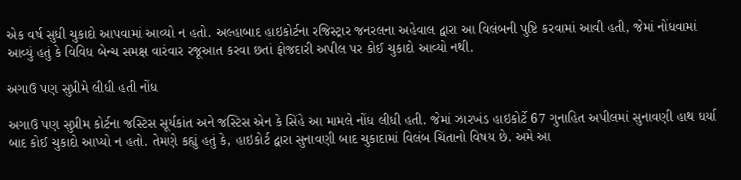એક વર્ષ સુધી ચુકાદો આપવામાં આવ્યો ન હતો. અલ્હાબાદ હાઇકોર્ટના રજિસ્ટ્રાર જનરલના અહેવાલ દ્વારા આ વિલંબની પુષ્ટિ કરવામાં આવી હતી, જેમાં નોંધવામાં આવ્યું હતું કે વિવિધ બેન્ચ સમક્ષ વારંવાર રજૂઆત કરવા છતાં ફોજદારી અપીલ પર કોઈ ચુકાદો આવ્યો નથી.

અગાઉ પણ સુપ્રીમે લીધી હતી નોંધ

અગાઉ પણ સુપ્રીમ કોર્ટના જસ્ટિસ સૂર્યકાંત અને જસ્ટિસ એન કે સિંહે આ મામલે નોંધ લીધી હતી. જેમાં ઝારખંડ હાઇકોર્ટે 67 ગુનાહિત અપીલમાં સુનાવણી હાથ ધર્યા બાદ કોઈ ચુકાદો આપ્યો ન હતો. તેમણે કહ્યું હતું કે, હાઇકોર્ટ દ્વારા સુનાવણી બાદ ચુકાદામાં વિલંબ ચિંતાનો વિષય છે. અમે આ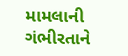મામલાની ગંભીરતાને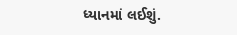ધ્યાનમાં લઈશું.